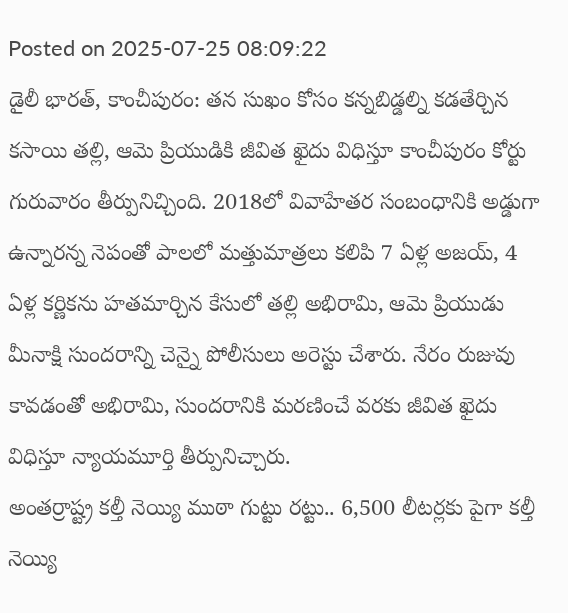Posted on 2025-07-25 08:09:22
డైలీ భారత్, కాంచీపురం: తన సుఖం కోసం కన్నబిడ్డల్ని కడతేర్చిన కసాయి తల్లి, ఆమె ప్రియుడికి జీవిత ఖైదు విధిస్తూ కాంచీపురం కోర్టు గురువారం తీర్పునిచ్చింది. 2018లో వివాహేతర సంబంధానికి అడ్డుగా ఉన్నారన్న నెపంతో పాలలో మత్తుమాత్రలు కలిపి 7 ఏళ్ల అజయ్, 4 ఏళ్ల కర్ణికను హతమార్చిన కేసులో తల్లి అభిరామి, ఆమె ప్రియుడు మీనాక్షి సుందరాన్ని చెన్నై పోలీసులు అరెస్టు చేశారు. నేరం రుజువు కావడంతో అభిరామి, సుందరానికి మరణించే వరకు జీవిత ఖైదు విధిస్తూ న్యాయమూర్తి తీర్పునిచ్చారు.
అంతర్రాష్ట్ర కల్తీ నెయ్యి ముఠా గుట్టు రట్టు.. 6,500 లీటర్లకు పైగా కల్తీ నెయ్యి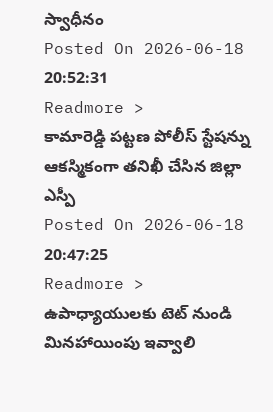స్వాధీనం
Posted On 2026-06-18 20:52:31
Readmore >
కామారెడ్డి పట్టణ పోలీస్ స్టేషన్ను ఆకస్మికంగా తనిఖీ చేసిన జిల్లా ఎస్పీ
Posted On 2026-06-18 20:47:25
Readmore >
ఉపాధ్యాయులకు టెట్ నుండి మినహాయింపు ఇవ్వాలి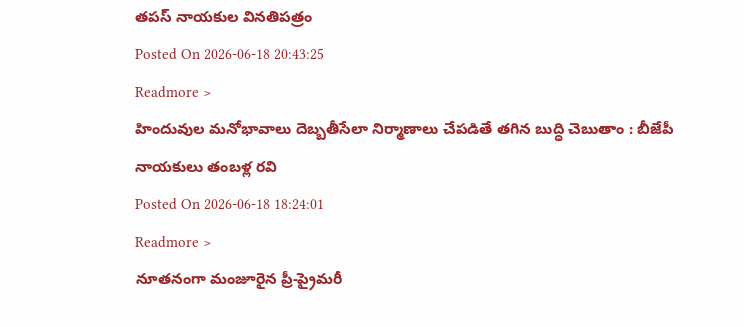తపస్ నాయకుల వినతిపత్రం
Posted On 2026-06-18 20:43:25
Readmore >
హిందువుల మనోభావాలు దెబ్బతీసేలా నిర్మాణాలు చేపడితే తగిన బుద్ధి చెబుతాం : బీజేపీ నాయకులు తంబళ్ల రవి
Posted On 2026-06-18 18:24:01
Readmore >
నూతనంగా మంజూరైన ప్రీ-ప్రైమరీ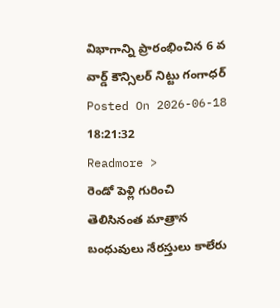విభాగాన్ని ప్రారంభించిన 6 వ వార్డ్ కౌన్సిలర్ నిట్టు గంగాధర్
Posted On 2026-06-18 18:21:32
Readmore >
రెండో పెళ్లి గురించి తెలిసినంత మాత్రాన బంధువులు నేరస్తులు కాలేరు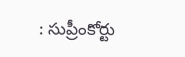: సుప్రీంకోర్టు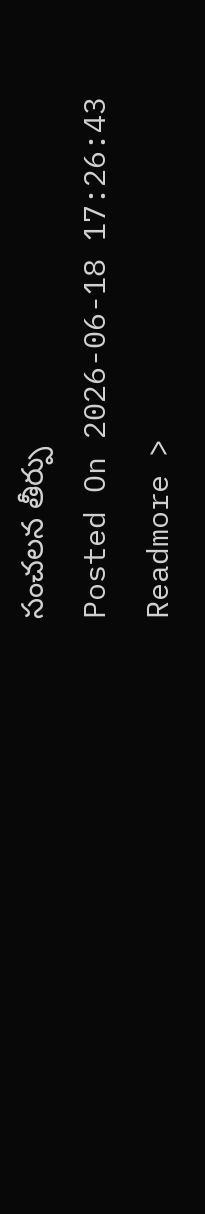సంచలన తీర్పు
Posted On 2026-06-18 17:26:43
Readmore >